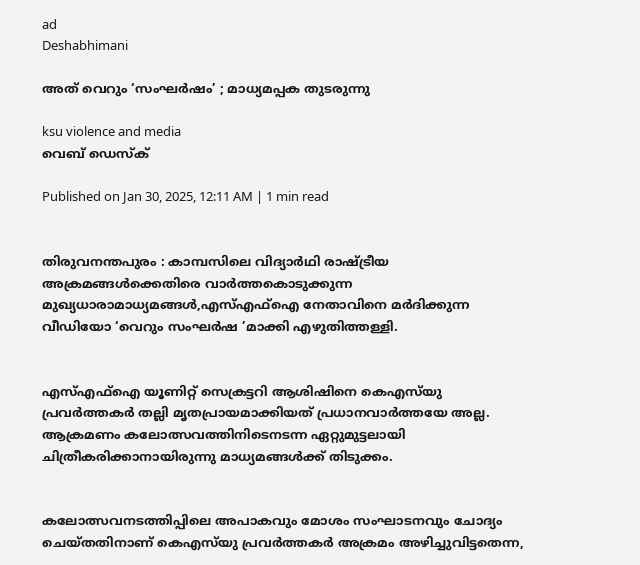ad
Deshabhimani

അത്‌ വെറും ‘സംഘർഷം’ ; മാധ്യമപ്പക തുടരുന്നു

ksu violence and media
വെബ് ഡെസ്ക്

Published on Jan 30, 2025, 12:11 AM | 1 min read


തിരുവനന്തപുരം : കാമ്പസിലെ വിദ്യാർഥി രാഷ്‌ട്രീയ അക്രമങ്ങൾക്കെതിരെ വാർത്തകൊടുക്കുന്ന മുഖ്യധാരാമാധ്യമങ്ങൾ,എസ്‌എഫ്‌ഐ നേതാവിനെ മർദിക്കുന്ന വീഡിയോ ‘വെറും സംഘർഷ ’മാക്കി എഴുതിത്തള്ളി.


എസ്‌എഫ്‌ഐ യൂണിറ്റ്‌ സെക്രട്ടറി ആശിഷിനെ കെഎസ്‌യു പ്രവർത്തകർ തല്ലി മൃതപ്രായമാക്കിയത് പ്രധാനവാർത്തയേ അല്ല. ആക്രമണം കലോത്സവത്തിനിടെനടന്ന ഏറ്റുമുട്ടലായി ചിത്രീകരിക്കാനായിരുന്നു മാധ്യമങ്ങൾക്ക് തിടുക്കം.


കലോത്സവനടത്തിപ്പിലെ അപാകവും മോശം സംഘാടനവും ചോദ്യം ചെയ്തതിനാണ്‌ കെഎസ്‌യു പ്രവർത്തകർ അക്രമം അഴിച്ചുവിട്ടതെന്ന,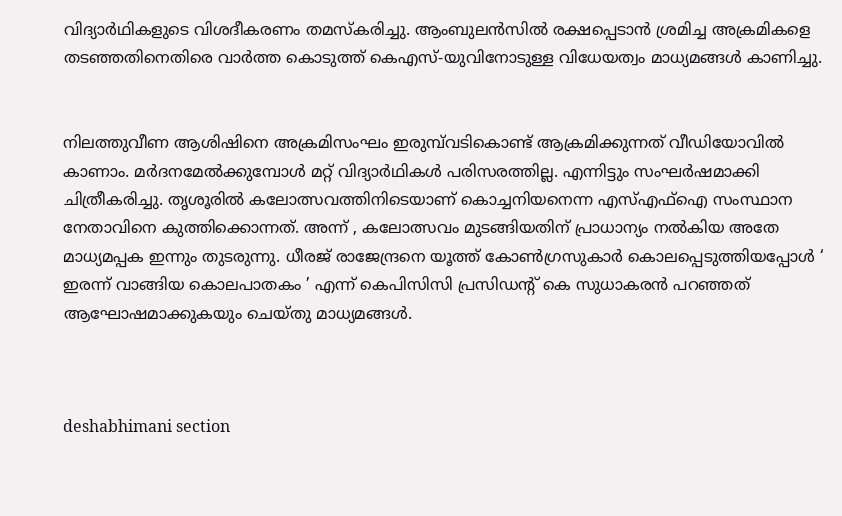വിദ്യാർഥികളുടെ വിശദീകരണം തമസ്കരിച്ചു. ആംബുലൻസിൽ രക്ഷപ്പെടാൻ ശ്രമിച്ച അക്രമികളെ തടഞ്ഞതിനെതിരെ വാർത്ത കൊടുത്ത്‌ കെഎസ്-യുവിനോടുള്ള വിധേയത്വം മാധ്യമങ്ങൾ കാണിച്ചു.


നിലത്തുവീണ ആശിഷിനെ അക്രമിസംഘം ഇരുമ്പ്‌വടികൊണ്ട്‌ ആക്രമിക്കുന്നത്‌ വീഡിയോവിൽ കാണാം. മർദനമേൽക്കുമ്പോൾ മറ്റ്‌ വിദ്യാർഥികൾ പരിസരത്തില്ല. എന്നിട്ടും സംഘർഷമാക്കി ചിത്രീകരിച്ചു. തൃശൂരിൽ കലോത്സവത്തിനിടെയാണ്‌ കൊച്ചനിയനെന്ന എസ്‌എഫ്‌ഐ സംസ്ഥാന നേതാവിനെ കുത്തിക്കൊന്നത്‌. അന്ന്‌ , കലോത്സവം മുടങ്ങിയതിന്‌ പ്രാധാന്യം നൽകിയ അതേ മാധ്യമപ്പക ഇന്നും തുടരുന്നു. ധീരജ്‌ രാജേന്ദ്രനെ യൂത്ത്‌ കോൺഗ്രസുകാർ കൊലപ്പെടുത്തിയപ്പോൾ ‘ ഇരന്ന്‌ വാങ്ങിയ കൊലപാതകം ’ എന്ന്‌ കെപിസിസി പ്രസിഡന്റ് കെ സുധാകരൻ പറഞ്ഞത് ആഘോഷമാക്കുകയും ചെയ്തു മാധ്യമങ്ങൾ.



deshabhimani section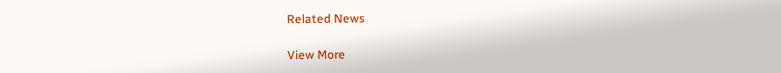Related News

View More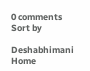0 comments
Sort by

Deshabhimani
Home